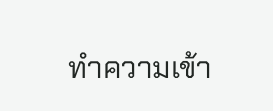ทำความเข้า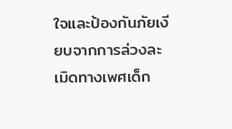ใจและป้องกันภัยเงียบจากการล่วงละเมิดทางเพศเด็ก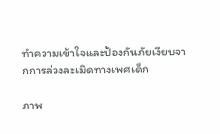ทำความเข้าใจและป้องกันภัยเงียบจากการล่วงละเมิดทางเพศเด็ก

ภาพ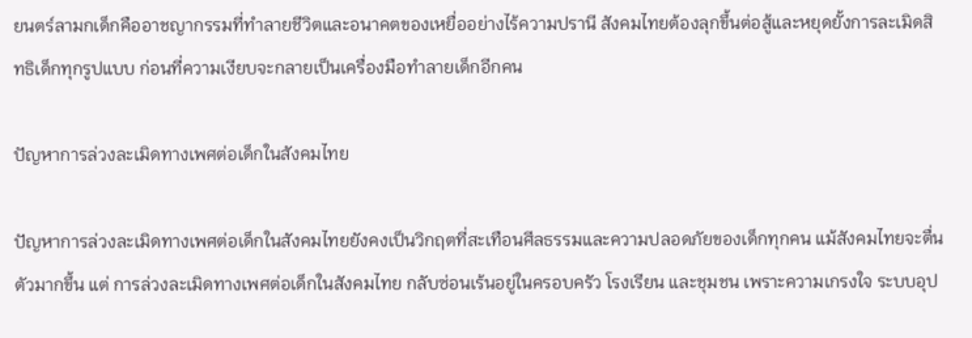ยนตร์ลามกเด็กคืออาชญากรรมที่ทำลายชีวิตและอนาคตของเหยื่ออย่างไร้ความปรานี สังคมไทยต้องลุกขึ้นต่อสู้และหยุดยั้งการละเมิดสิทธิเด็กทุกรูปแบบ ก่อนที่ความเงียบจะกลายเป็นเครื่องมือทำลายเด็กอีกคน

ปัญหาการล่วงละเมิดทางเพศต่อเด็กในสังคมไทย

ปัญหาการล่วงละเมิดทางเพศต่อเด็กในสังคมไทยยังคงเป็นวิกฤตที่สะเทือนศีลธรรมและความปลอดภัยของเด็กทุกคน แม้สังคมไทยจะตื่นตัวมากขึ้น แต่ การล่วงละเมิดทางเพศต่อเด็กในสังคมไทย กลับซ่อนเร้นอยู่ในครอบครัว โรงเรียน และชุมชน เพราะความเกรงใจ ระบบอุป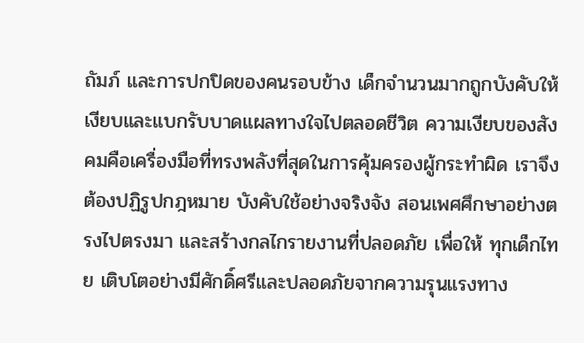ถัมภ์ และการปกปิดของคนรอบข้าง เด็กจำนวนมากถูกบังคับให้เงียบและแบกรับบาดแผลทางใจไปตลอดชีวิต ความเงียบของสังคมคือเครื่องมือที่ทรงพลังที่สุดในการคุ้มครองผู้กระทำผิด เราจึงต้องปฏิรูปกฎหมาย บังคับใช้อย่างจริงจัง สอนเพศศึกษาอย่างตรงไปตรงมา และสร้างกลไกรายงานที่ปลอดภัย เพื่อให้ ทุกเด็กไทย เติบโตอย่างมีศักดิ์ศรีและปลอดภัยจากความรุนแรงทาง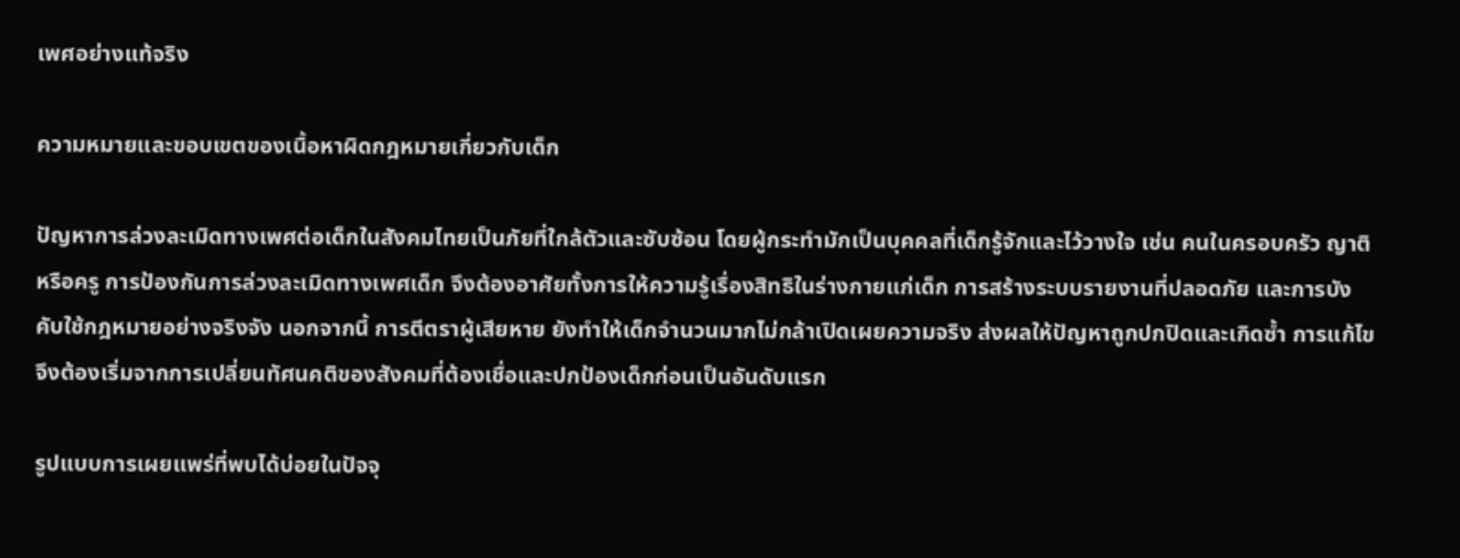เพศอย่างแท้จริง

ความหมายและขอบเขตของเนื้อหาผิดกฎหมายเกี่ยวกับเด็ก

ปัญหาการล่วงละเมิดทางเพศต่อเด็กในสังคมไทยเป็นภัยที่ใกล้ตัวและซับซ้อน โดยผู้กระทำมักเป็นบุคคลที่เด็กรู้จักและไว้วางใจ เช่น คนในครอบครัว ญาติ หรือครู การป้องกันการล่วงละเมิดทางเพศเด็ก จึงต้องอาศัยทั้งการให้ความรู้เรื่องสิทธิในร่างกายแก่เด็ก การสร้างระบบรายงานที่ปลอดภัย และการบังคับใช้กฎหมายอย่างจริงจัง นอกจากนี้ การตีตราผู้เสียหาย ยังทำให้เด็กจำนวนมากไม่กล้าเปิดเผยความจริง ส่งผลให้ปัญหาถูกปกปิดและเกิดซ้ำ การแก้ไขจึงต้องเริ่มจากการเปลี่ยนทัศนคติของสังคมที่ต้องเชื่อและปกป้องเด็กก่อนเป็นอันดับแรก

รูปแบบการเผยแพร่ที่พบได้บ่อยในปัจจุ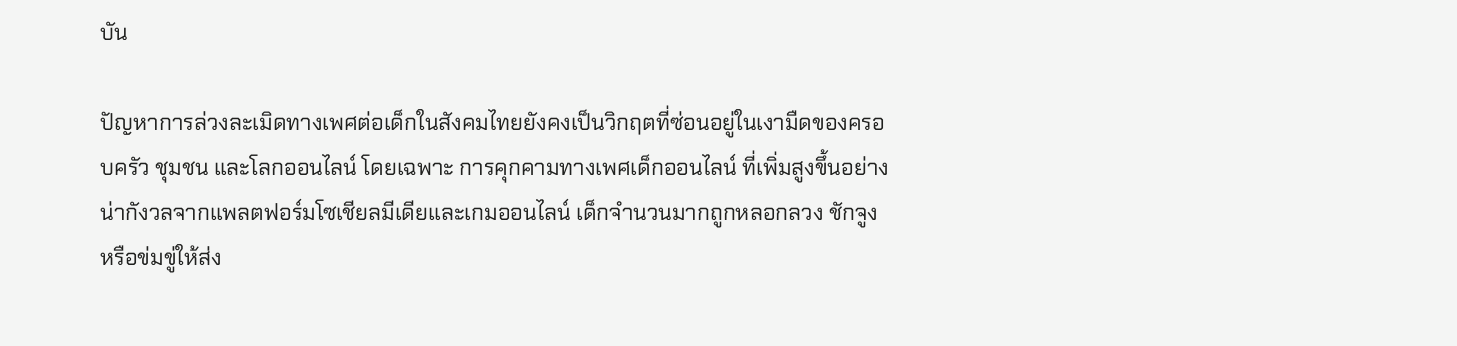บัน

ปัญหาการล่วงละเมิดทางเพศต่อเด็กในสังคมไทยยังคงเป็นวิกฤตที่ซ่อนอยู่ในเงามืดของครอบครัว ชุมชน และโลกออนไลน์ โดยเฉพาะ การคุกคามทางเพศเด็กออนไลน์ ที่เพิ่มสูงขึ้นอย่างน่ากังวลจากแพลตฟอร์มโซเชียลมีเดียและเกมออนไลน์ เด็กจำนวนมากถูกหลอกลวง ชักจูง หรือข่มขู่ให้ส่ง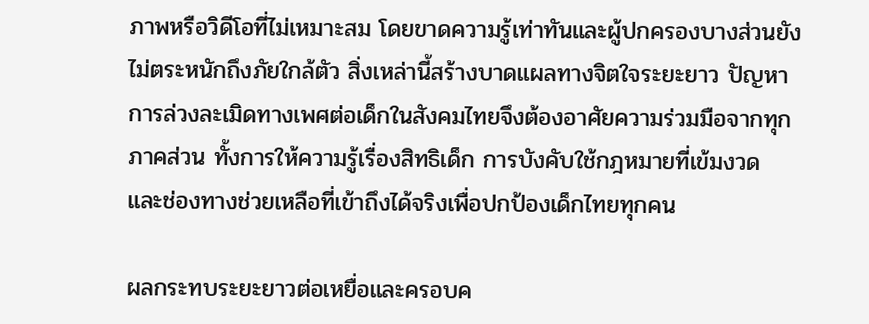ภาพหรือวิดีโอที่ไม่เหมาะสม โดยขาดความรู้เท่าทันและผู้ปกครองบางส่วนยังไม่ตระหนักถึงภัยใกล้ตัว สิ่งเหล่านี้สร้างบาดแผลทางจิตใจระยะยาว ปัญหาการล่วงละเมิดทางเพศต่อเด็กในสังคมไทยจึงต้องอาศัยความร่วมมือจากทุกภาคส่วน ทั้งการให้ความรู้เรื่องสิทธิเด็ก การบังคับใช้กฎหมายที่เข้มงวด และช่องทางช่วยเหลือที่เข้าถึงได้จริงเพื่อปกป้องเด็กไทยทุกคน

ผลกระทบระยะยาวต่อเหยื่อและครอบค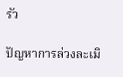รัว

ปัญหาการล่วงละเมิ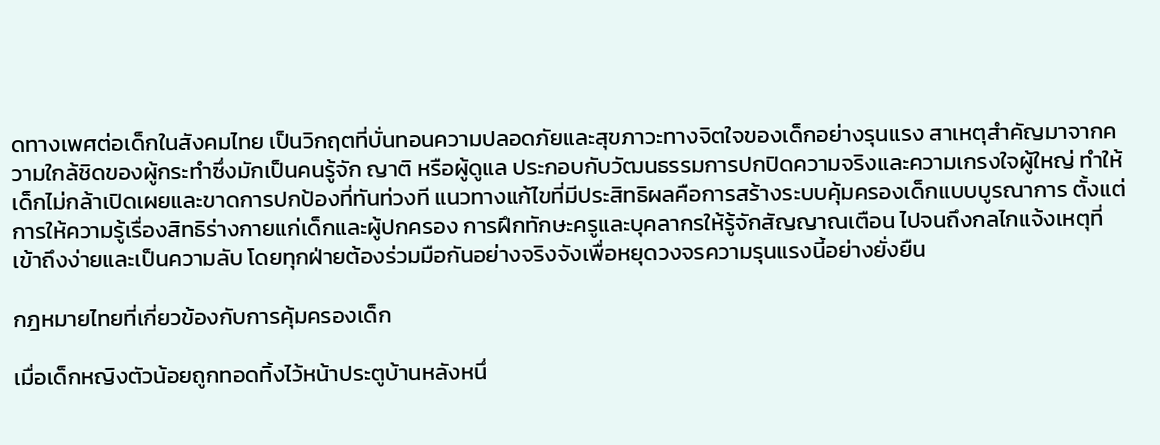ดทางเพศต่อเด็กในสังคมไทย เป็นวิกฤตที่บั่นทอนความปลอดภัยและสุขภาวะทางจิตใจของเด็กอย่างรุนแรง สาเหตุสำคัญมาจากความใกล้ชิดของผู้กระทำซึ่งมักเป็นคนรู้จัก ญาติ หรือผู้ดูแล ประกอบกับวัฒนธรรมการปกปิดความจริงและความเกรงใจผู้ใหญ่ ทำให้เด็กไม่กล้าเปิดเผยและขาดการปกป้องที่ทันท่วงที แนวทางแก้ไขที่มีประสิทธิผลคือการสร้างระบบคุ้มครองเด็กแบบบูรณาการ ตั้งแต่การให้ความรู้เรื่องสิทธิร่างกายแก่เด็กและผู้ปกครอง การฝึกทักษะครูและบุคลากรให้รู้จักสัญญาณเตือน ไปจนถึงกลไกแจ้งเหตุที่เข้าถึงง่ายและเป็นความลับ โดยทุกฝ่ายต้องร่วมมือกันอย่างจริงจังเพื่อหยุดวงจรความรุนแรงนี้อย่างยั่งยืน

กฎหมายไทยที่เกี่ยวข้องกับการคุ้มครองเด็ก

เมื่อเด็กหญิงตัวน้อยถูกทอดทิ้งไว้หน้าประตูบ้านหลังหนึ่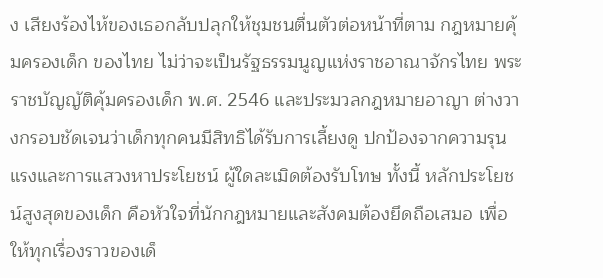ง เสียงร้องไห้ของเธอกลับปลุกให้ชุมชนตื่นตัวต่อหน้าที่ตาม กฎหมายคุ้มครองเด็ก ของไทย ไม่ว่าจะเป็นรัฐธรรมนูญแห่งราชอาณาจักรไทย พระราชบัญญัติคุ้มครองเด็ก พ.ศ. 2546 และประมวลกฎหมายอาญา ต่างวางกรอบชัดเจนว่าเด็กทุกคนมีสิทธิได้รับการเลี้ยงดู ปกป้องจากความรุนแรงและการแสวงหาประโยชน์ ผู้ใดละเมิดต้องรับโทษ ทั้งนี้ หลักประโยชน์สูงสุดของเด็ก คือหัวใจที่นักกฎหมายและสังคมต้องยึดถือเสมอ เพื่อให้ทุกเรื่องราวของเด็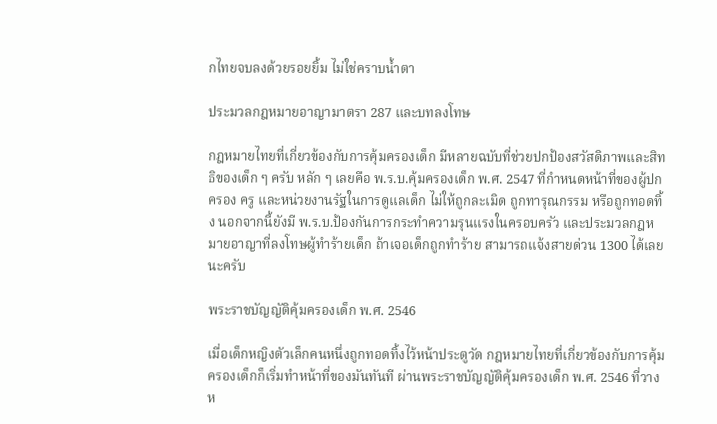กไทยจบลงด้วยรอยยิ้ม ไม่ใช่คราบน้ำตา

ประมวลกฎหมายอาญามาตรา 287 และบทลงโทษ

กฎหมายไทยที่เกี่ยวข้องกับการคุ้มครองเด็ก มีหลายฉบับที่ช่วยปกป้องสวัสดิภาพและสิทธิของเด็ก ๆ ครับ หลัก ๆ เลยคือ พ.ร.บ.คุ้มครองเด็ก พ.ศ. 2547 ที่กำหนดหน้าที่ของผู้ปกครอง ครู และหน่วยงานรัฐในการดูแลเด็ก ไม่ให้ถูกละเมิด ถูกทารุณกรรม หรือถูกทอดทิ้ง นอกจากนี้ยังมี พ.ร.บ.ป้องกันการกระทำความรุนแรงในครอบครัว และประมวลกฎหมายอาญาที่ลงโทษผู้ทำร้ายเด็ก ถ้าเจอเด็กถูกทำร้าย สามารถแจ้งสายด่วน 1300 ได้เลยนะครับ

พระราชบัญญัติคุ้มครองเด็ก พ.ศ. 2546

เมื่อเด็กหญิงตัวเล็กคนหนึ่งถูกทอดทิ้งไว้หน้าประตูวัด กฎหมายไทยที่เกี่ยวข้องกับการคุ้มครองเด็กก็เริ่มทำหน้าที่ของมันทันที ผ่านพระราชบัญญัติคุ้มครองเด็ก พ.ศ. 2546 ที่วางห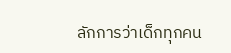ลักการว่าเด็กทุกคน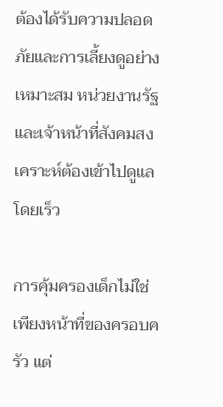ต้องได้รับความปลอดภัยและการเลี้ยงดูอย่างเหมาะสม หน่วยงานรัฐและเจ้าหน้าที่สังคมสงเคราะห์ต้องเข้าไปดูแลโดยเร็ว

การคุ้มครองเด็กไม่ใช่เพียงหน้าที่ของครอบครัว แต่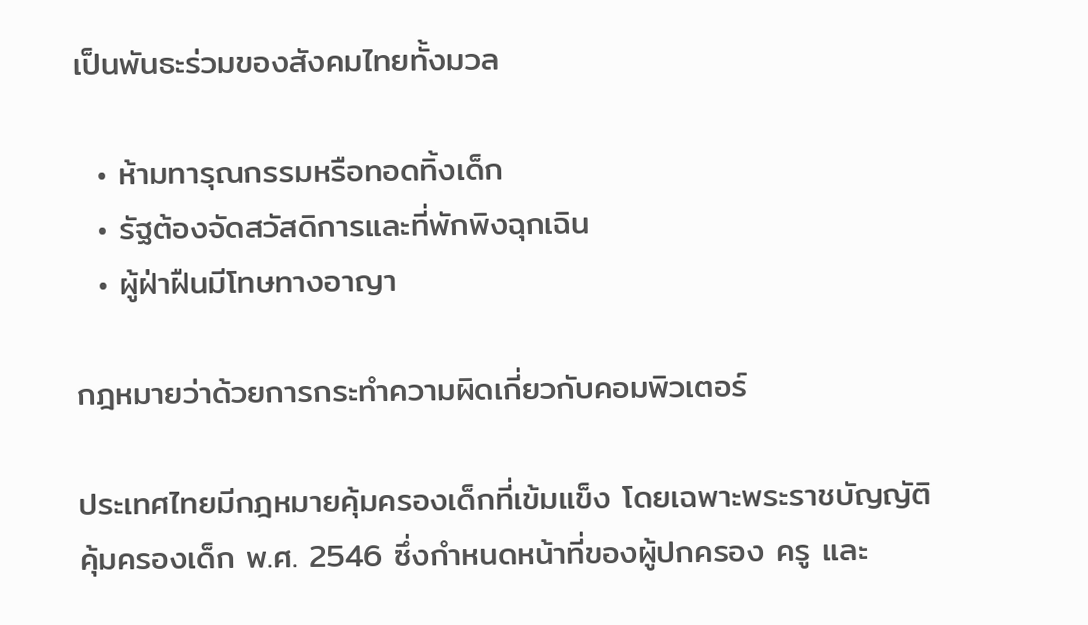เป็นพันธะร่วมของสังคมไทยทั้งมวล

  • ห้ามทารุณกรรมหรือทอดทิ้งเด็ก
  • รัฐต้องจัดสวัสดิการและที่พักพิงฉุกเฉิน
  • ผู้ฝ่าฝืนมีโทษทางอาญา

กฎหมายว่าด้วยการกระทำความผิดเกี่ยวกับคอมพิวเตอร์

ประเทศไทยมีกฎหมายคุ้มครองเด็กที่เข้มแข็ง โดยเฉพาะพระราชบัญญัติคุ้มครองเด็ก พ.ศ. 2546 ซึ่งกำหนดหน้าที่ของผู้ปกครอง ครู และ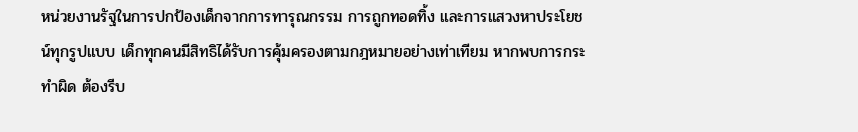หน่วยงานรัฐในการปกป้องเด็กจากการทารุณกรรม การถูกทอดทิ้ง และการแสวงหาประโยชน์ทุกรูปแบบ เด็กทุกคนมีสิทธิได้รับการคุ้มครองตามกฎหมายอย่างเท่าเทียม หากพบการกระทำผิด ต้องรีบ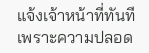แจ้งเจ้าหน้าที่ทันที เพราะความปลอด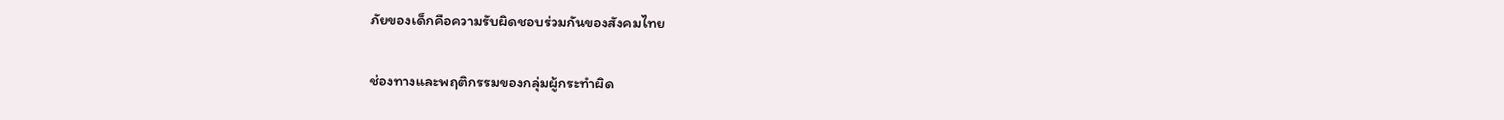ภัยของเด็กคือความรับผิดชอบร่วมกันของสังคมไทย

ช่องทางและพฤติกรรมของกลุ่มผู้กระทำผิด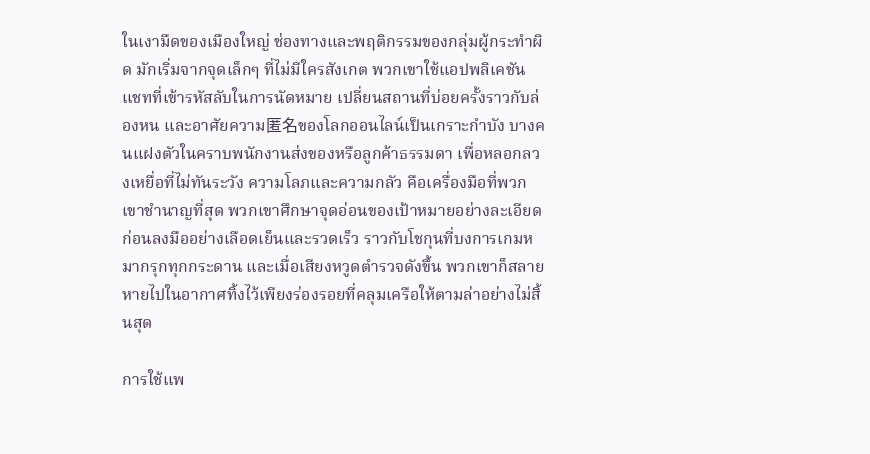ในเงามืดของเมืองใหญ่ ช่องทางและพฤติกรรมของกลุ่มผู้กระทำผิด มักเริ่มจากจุดเล็กๆ ที่ไม่มีใครสังเกต พวกเขาใช้แอปพลิเคชันแชทที่เข้ารหัสลับในการนัดหมาย เปลี่ยนสถานที่บ่อยครั้งราวกับล่องหน และอาศัยความ匿名ของโลกออนไลน์เป็นเกราะกำบัง บางคนแฝงตัวในคราบพนักงานส่งของหรือลูกค้าธรรมดา เพื่อหลอกลวงเหยื่อที่ไม่ทันระวัง ความโลภและความกลัว คือเครื่องมือที่พวกเขาชำนาญที่สุด พวกเขาศึกษาจุดอ่อนของเป้าหมายอย่างละเอียด ก่อนลงมืออย่างเลือดเย็นและรวดเร็ว ราวกับโชกุนที่บงการเกมหมากรุกทุกกระดาน และเมื่อเสียงหวูดตำรวจดังขึ้น พวกเขาก็สลายหายไปในอากาศทิ้งไว้เพียงร่องรอยที่คลุมเครือให้ตามล่าอย่างไม่สิ้นสุด

การใช้แพ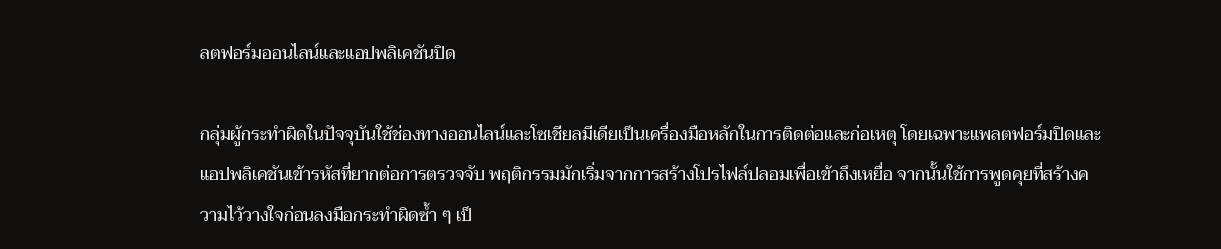ลตฟอร์มออนไลน์และแอปพลิเคชันปิด

กลุ่มผู้กระทำผิดในปัจจุบันใช้ช่องทางออนไลน์และโซเชียลมีเดียเป็นเครื่องมือหลักในการติดต่อและก่อเหตุ โดยเฉพาะแพลตฟอร์มปิดและแอปพลิเคชันเข้ารหัสที่ยากต่อการตรวจจับ พฤติกรรมมักเริ่มจากการสร้างโปรไฟล์ปลอมเพื่อเข้าถึงเหยื่อ จากนั้นใช้การพูดคุยที่สร้างความไว้วางใจก่อนลงมือกระทำผิดซ้ำ ๆ เป็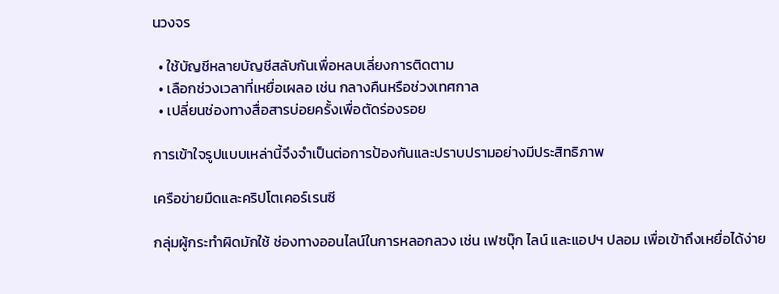นวงจร

  • ใช้บัญชีหลายบัญชีสลับกันเพื่อหลบเลี่ยงการติดตาม
  • เลือกช่วงเวลาที่เหยื่อเผลอ เช่น กลางคืนหรือช่วงเทศกาล
  • เปลี่ยนช่องทางสื่อสารบ่อยครั้งเพื่อตัดร่องรอย

การเข้าใจรูปแบบเหล่านี้จึงจำเป็นต่อการป้องกันและปราบปรามอย่างมีประสิทธิภาพ

เครือข่ายมืดและคริปโตเคอร์เรนซี

กลุ่มผู้กระทำผิดมักใช้ ช่องทางออนไลน์ในการหลอกลวง เช่น เฟซบุ๊ก ไลน์ และแอปฯ ปลอม เพื่อเข้าถึงเหยื่อได้ง่าย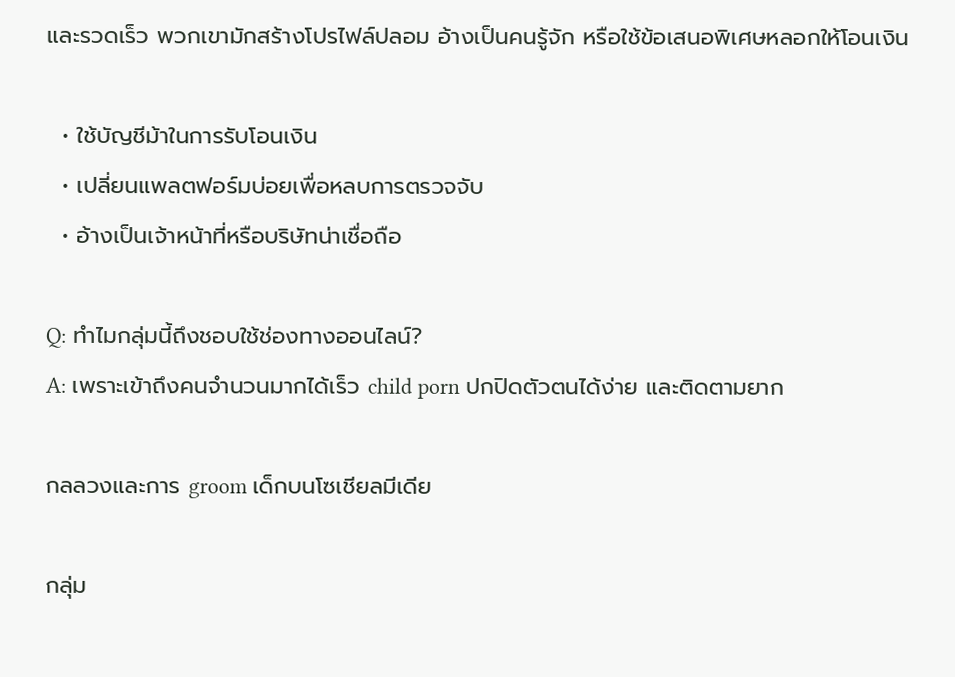และรวดเร็ว พวกเขามักสร้างโปรไฟล์ปลอม อ้างเป็นคนรู้จัก หรือใช้ข้อเสนอพิเศษหลอกให้โอนเงิน

  • ใช้บัญชีม้าในการรับโอนเงิน
  • เปลี่ยนแพลตฟอร์มบ่อยเพื่อหลบการตรวจจับ
  • อ้างเป็นเจ้าหน้าที่หรือบริษัทน่าเชื่อถือ

Q: ทำไมกลุ่มนี้ถึงชอบใช้ช่องทางออนไลน์?
A: เพราะเข้าถึงคนจำนวนมากได้เร็ว child porn ปกปิดตัวตนได้ง่าย และติดตามยาก

กลลวงและการ groom เด็กบนโซเชียลมีเดีย

กลุ่ม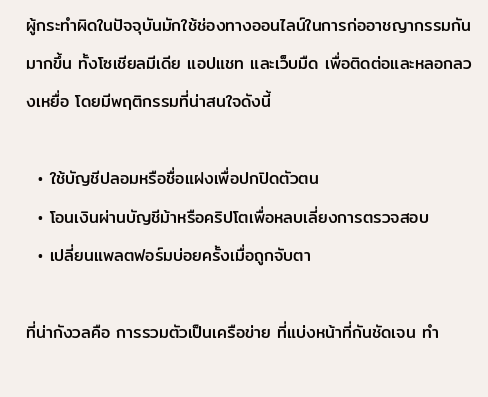ผู้กระทำผิดในปัจจุบันมักใช้ช่องทางออนไลน์ในการก่ออาชญากรรมกันมากขึ้น ทั้งโซเชียลมีเดีย แอปแชท และเว็บมืด เพื่อติดต่อและหลอกลวงเหยื่อ โดยมีพฤติกรรมที่น่าสนใจดังนี้

  • ใช้บัญชีปลอมหรือชื่อแฝงเพื่อปกปิดตัวตน
  • โอนเงินผ่านบัญชีม้าหรือคริปโตเพื่อหลบเลี่ยงการตรวจสอบ
  • เปลี่ยนแพลตฟอร์มบ่อยครั้งเมื่อถูกจับตา

ที่น่ากังวลคือ การรวมตัวเป็นเครือข่าย ที่แบ่งหน้าที่กันชัดเจน ทำ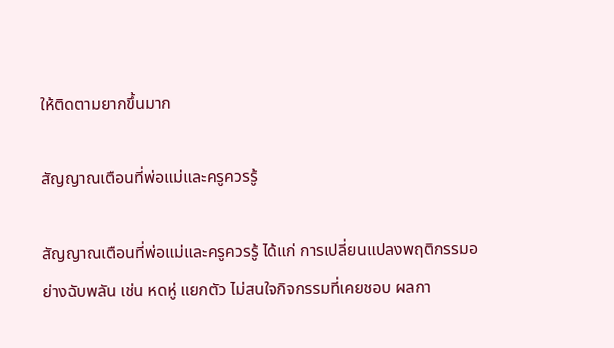ให้ติดตามยากขึ้นมาก

สัญญาณเตือนที่พ่อแม่และครูควรรู้

สัญญาณเตือนที่พ่อแม่และครูควรรู้ ได้แก่ การเปลี่ยนแปลงพฤติกรรมอย่างฉับพลัน เช่น หดหู่ แยกตัว ไม่สนใจกิจกรรมที่เคยชอบ ผลกา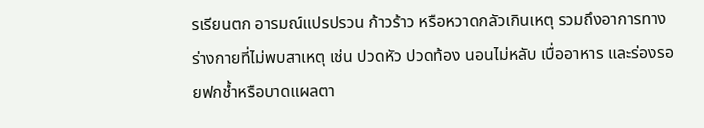รเรียนตก อารมณ์แปรปรวน ก้าวร้าว หรือหวาดกลัวเกินเหตุ รวมถึงอาการทางร่างกายที่ไม่พบสาเหตุ เช่น ปวดหัว ปวดท้อง นอนไม่หลับ เบื่ออาหาร และร่องรอยฟกช้ำหรือบาดแผลตา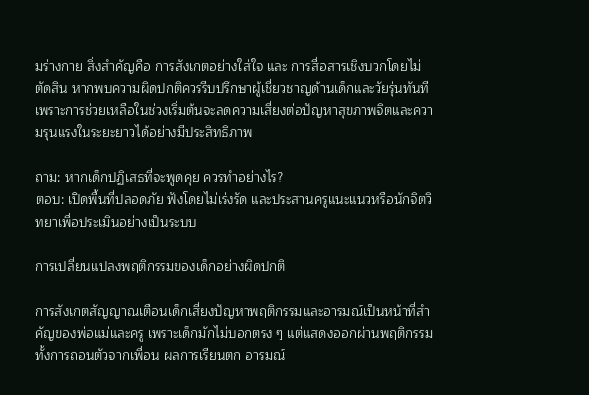มร่างกาย สิ่งสำคัญคือ การสังเกตอย่างใส่ใจ และ การสื่อสารเชิงบวกโดยไม่ตัดสิน หากพบความผิดปกติควรรีบปรึกษาผู้เชี่ยวชาญด้านเด็กและวัยรุ่นทันที เพราะการช่วยเหลือในช่วงเริ่มต้นจะลดความเสี่ยงต่อปัญหาสุขภาพจิตและความรุนแรงในระยะยาวได้อย่างมีประสิทธิภาพ

ถาม: หากเด็กปฏิเสธที่จะพูดคุย ควรทำอย่างไร?
ตอบ: เปิดพื้นที่ปลอดภัย ฟังโดยไม่เร่งรัด และประสานครูแนะแนวหรือนักจิตวิทยาเพื่อประเมินอย่างเป็นระบบ

การเปลี่ยนแปลงพฤติกรรมของเด็กอย่างผิดปกติ

การสังเกตสัญญาณเตือนเด็กเสี่ยงปัญหาพฤติกรรมและอารมณ์เป็นหน้าที่สำคัญของพ่อแม่และครู เพราะเด็กมักไม่บอกตรง ๆ แต่แสดงออกผ่านพฤติกรรม ทั้งการถอนตัวจากเพื่อน ผลการเรียนตก อารมณ์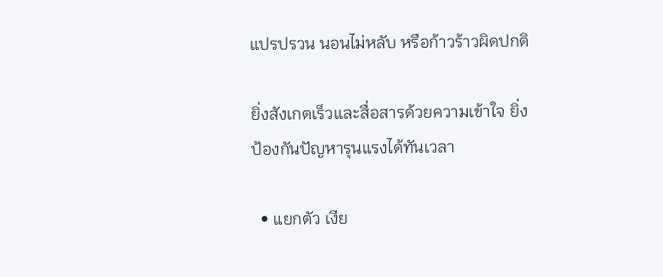แปรปรวน นอนไม่หลับ หรือก้าวร้าวผิดปกติ

ยิ่งสังเกตเร็วและสื่อสารด้วยความเข้าใจ ยิ่งป้องกันปัญหารุนแรงได้ทันเวลา

  • แยกตัว เงีย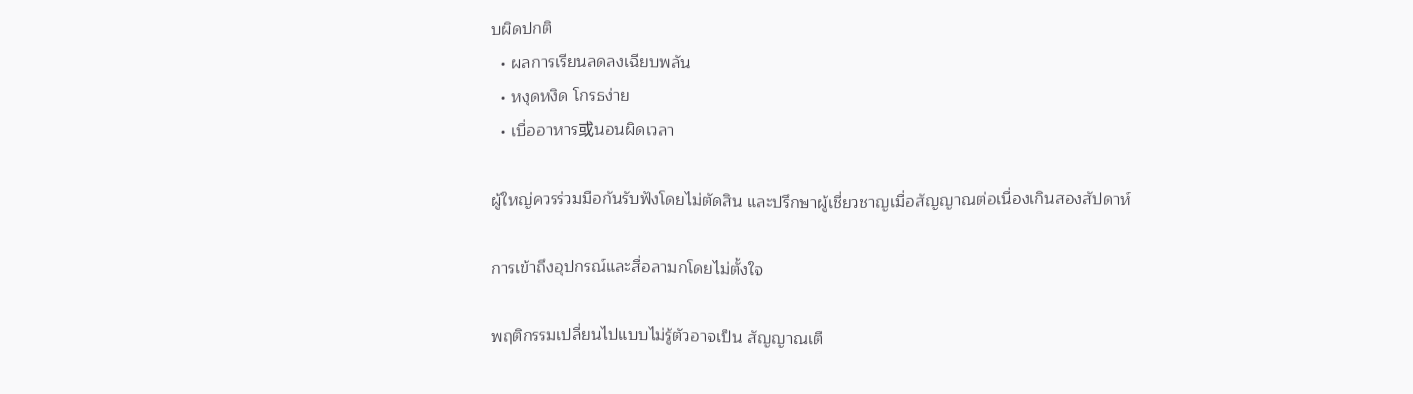บผิดปกติ
  • ผลการเรียนลดลงเฉียบพลัน
  • หงุดหงิด โกรธง่าย
  • เบื่ออาหาร或นอนผิดเวลา

ผู้ใหญ่ควรร่วมมือกันรับฟังโดยไม่ตัดสิน และปรึกษาผู้เชี่ยวชาญเมื่อสัญญาณต่อเนื่องเกินสองสัปดาห์

การเข้าถึงอุปกรณ์และสื่อลามกโดยไม่ตั้งใจ

พฤติกรรมเปลี่ยนไปแบบไม่รู้ตัวอาจเป็น สัญญาณเตื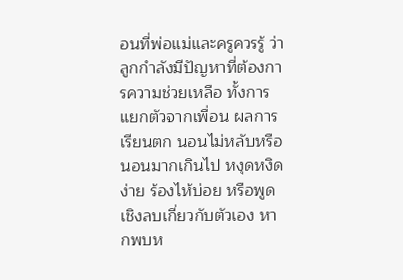อนที่พ่อแม่และครูควรรู้ ว่าลูกกำลังมีปัญหาที่ต้องการความช่วยเหลือ ทั้งการแยกตัวจากเพื่อน ผลการเรียนตก นอนไม่หลับหรือนอนมากเกินไป หงุดหงิดง่าย ร้องไห้บ่อย หรือพูดเชิงลบเกี่ยวกับตัวเอง หากพบห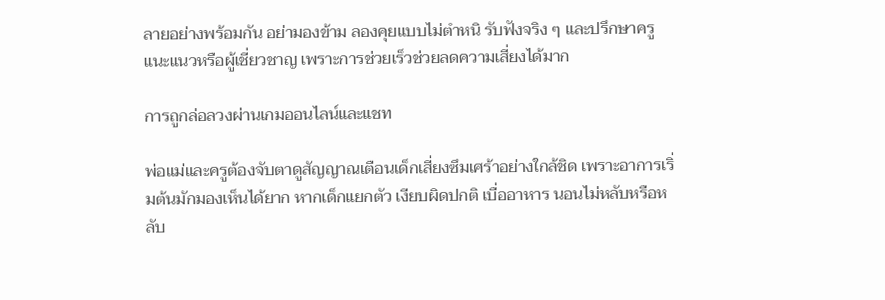ลายอย่างพร้อมกัน อย่ามองข้าม ลองคุยแบบไม่ตำหนิ รับฟังจริง ๆ และปรึกษาครูแนะแนวหรือผู้เชี่ยวชาญ เพราะการช่วยเร็วช่วยลดความเสี่ยงได้มาก

การถูกล่อลวงผ่านเกมออนไลน์และแชท

พ่อแม่และครูต้องจับตาดูสัญญาณเตือนเด็กเสี่ยงซึมเศร้าอย่างใกล้ชิด เพราะอาการเริ่มต้นมักมองเห็นได้ยาก หากเด็กแยกตัว เงียบผิดปกติ เบื่ออาหาร นอนไม่หลับหรือหลับ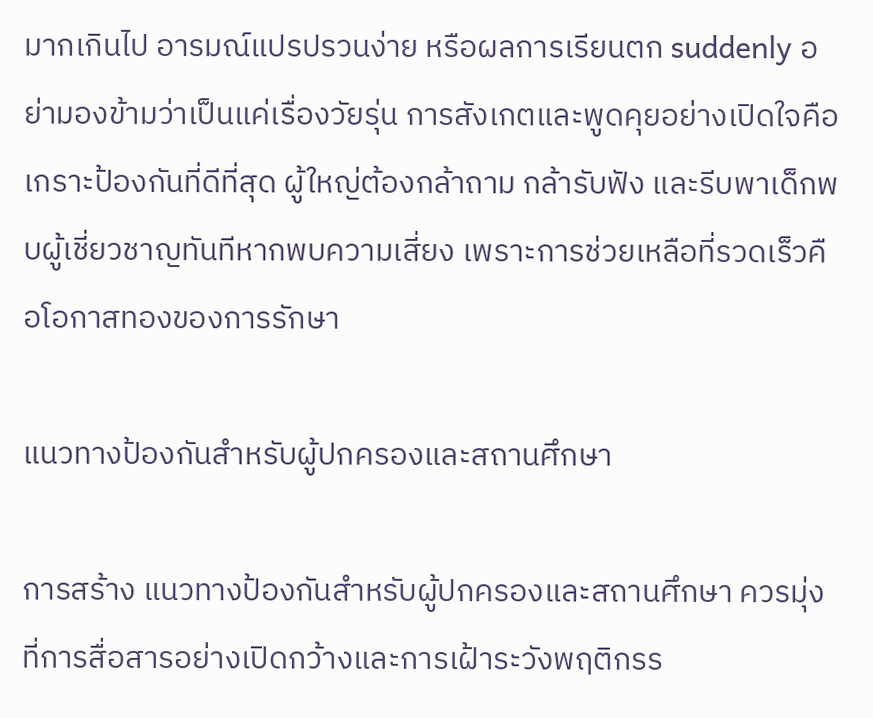มากเกินไป อารมณ์แปรปรวนง่าย หรือผลการเรียนตก suddenly อย่ามองข้ามว่าเป็นแค่เรื่องวัยรุ่น การสังเกตและพูดคุยอย่างเปิดใจคือเกราะป้องกันที่ดีที่สุด ผู้ใหญ่ต้องกล้าถาม กล้ารับฟัง และรีบพาเด็กพบผู้เชี่ยวชาญทันทีหากพบความเสี่ยง เพราะการช่วยเหลือที่รวดเร็วคือโอกาสทองของการรักษา

แนวทางป้องกันสำหรับผู้ปกครองและสถานศึกษา

การสร้าง แนวทางป้องกันสำหรับผู้ปกครองและสถานศึกษา ควรมุ่งที่การสื่อสารอย่างเปิดกว้างและการเฝ้าระวังพฤติกรร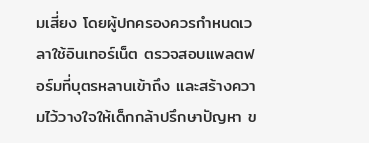มเสี่ยง โดยผู้ปกครองควรกำหนดเวลาใช้อินเทอร์เน็ต ตรวจสอบแพลตฟอร์มที่บุตรหลานเข้าถึง และสร้างความไว้วางใจให้เด็กกล้าปรึกษาปัญหา ข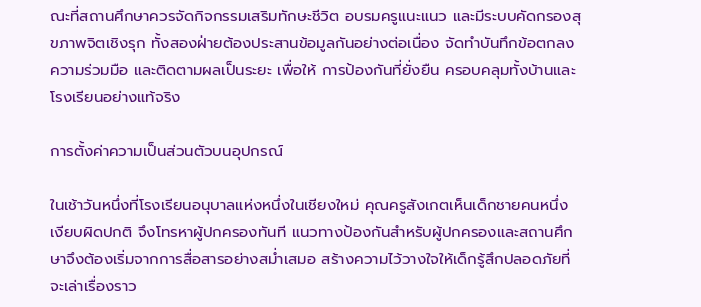ณะที่สถานศึกษาควรจัดกิจกรรมเสริมทักษะชีวิต อบรมครูแนะแนว และมีระบบคัดกรองสุขภาพจิตเชิงรุก ทั้งสองฝ่ายต้องประสานข้อมูลกันอย่างต่อเนื่อง จัดทำบันทึกข้อตกลงความร่วมมือ และติดตามผลเป็นระยะ เพื่อให้ การป้องกันที่ยั่งยืน ครอบคลุมทั้งบ้านและโรงเรียนอย่างแท้จริง

การตั้งค่าความเป็นส่วนตัวบนอุปกรณ์

ในเช้าวันหนึ่งที่โรงเรียนอนุบาลแห่งหนึ่งในเชียงใหม่ คุณครูสังเกตเห็นเด็กชายคนหนึ่งเงียบผิดปกติ จึงโทรหาผู้ปกครองทันที แนวทางป้องกันสำหรับผู้ปกครองและสถานศึกษาจึงต้องเริ่มจากการสื่อสารอย่างสม่ำเสมอ สร้างความไว้วางใจให้เด็กรู้สึกปลอดภัยที่จะเล่าเรื่องราว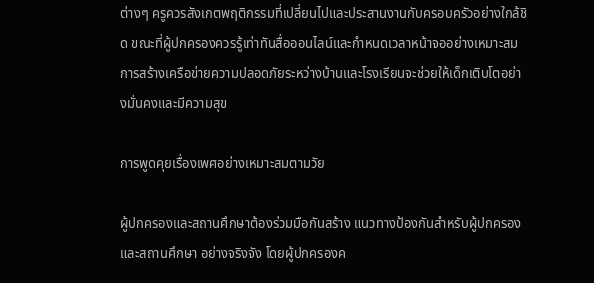ต่างๆ ครูควรสังเกตพฤติกรรมที่เปลี่ยนไปและประสานงานกับครอบครัวอย่างใกล้ชิด ขณะที่ผู้ปกครองควรรู้เท่าทันสื่อออนไลน์และกำหนดเวลาหน้าจออย่างเหมาะสม การสร้างเครือข่ายความปลอดภัยระหว่างบ้านและโรงเรียนจะช่วยให้เด็กเติบโตอย่างมั่นคงและมีความสุข

การพูดคุยเรื่องเพศอย่างเหมาะสมตามวัย

ผู้ปกครองและสถานศึกษาต้องร่วมมือกันสร้าง แนวทางป้องกันสำหรับผู้ปกครองและสถานศึกษา อย่างจริงจัง โดยผู้ปกครองค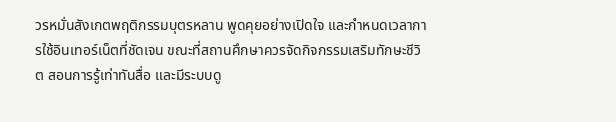วรหมั่นสังเกตพฤติกรรมบุตรหลาน พูดคุยอย่างเปิดใจ และกำหนดเวลาการใช้อินเทอร์เน็ตที่ชัดเจน ขณะที่สถานศึกษาควรจัดกิจกรรมเสริมทักษะชีวิต สอนการรู้เท่าทันสื่อ และมีระบบดู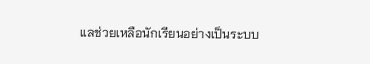แลช่วยเหลือนักเรียนอย่างเป็นระบบ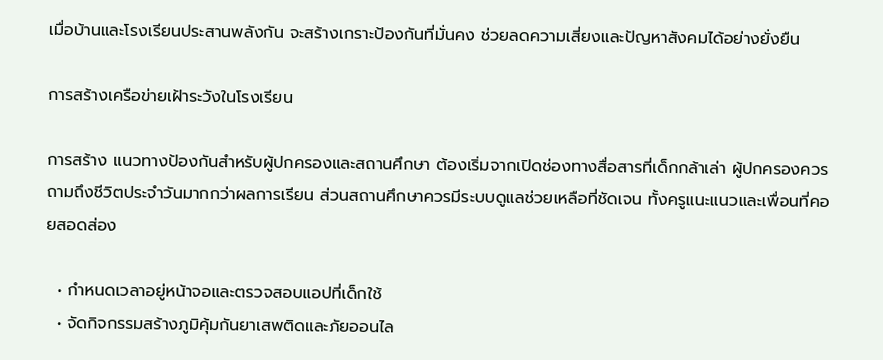เมื่อบ้านและโรงเรียนประสานพลังกัน จะสร้างเกราะป้องกันที่มั่นคง ช่วยลดความเสี่ยงและปัญหาสังคมได้อย่างยั่งยืน

การสร้างเครือข่ายเฝ้าระวังในโรงเรียน

การสร้าง แนวทางป้องกันสำหรับผู้ปกครองและสถานศึกษา ต้องเริ่มจากเปิดช่องทางสื่อสารที่เด็กกล้าเล่า ผู้ปกครองควรถามถึงชีวิตประจำวันมากกว่าผลการเรียน ส่วนสถานศึกษาควรมีระบบดูแลช่วยเหลือที่ชัดเจน ทั้งครูแนะแนวและเพื่อนที่คอยสอดส่อง

  • กำหนดเวลาอยู่หน้าจอและตรวจสอบแอปที่เด็กใช้
  • จัดกิจกรรมสร้างภูมิคุ้มกันยาเสพติดและภัยออนไล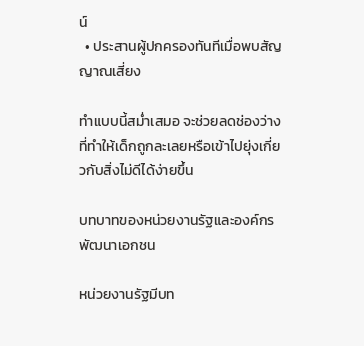น์
  • ประสานผู้ปกครองทันทีเมื่อพบสัญญาณเสี่ยง

ทำแบบนี้สม่ำเสมอ จะช่วยลดช่องว่างที่ทำให้เด็กถูกละเลยหรือเข้าไปยุ่งเกี่ยวกับสิ่งไม่ดีได้ง่ายขึ้น

บทบาทของหน่วยงานรัฐและองค์กรพัฒนาเอกชน

หน่วยงานรัฐมีบท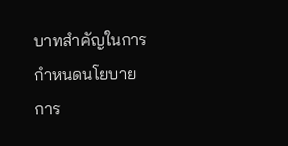บาทสำคัญในการกำหนดนโยบาย การ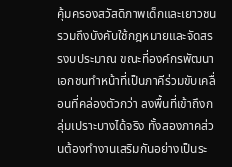คุ้มครองสวัสดิภาพเด็กและเยาวชน รวมถึงบังคับใช้กฎหมายและจัดสรรงบประมาณ ขณะที่องค์กรพัฒนาเอกชนทำหน้าที่เป็นภาคีร่วมขับเคลื่อนที่คล่องตัวกว่า ลงพื้นที่เข้าถึงกลุ่มเปราะบางได้จริง ทั้งสองภาคส่วนต้องทำงานเสริมกันอย่างเป็นระ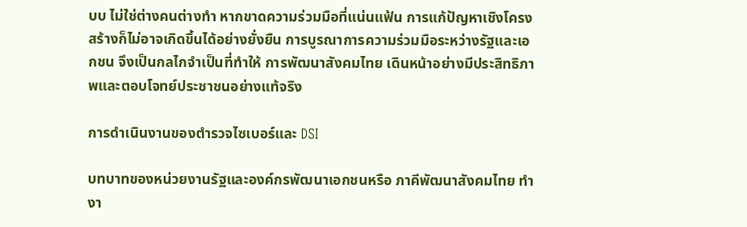บบ ไม่ใช่ต่างคนต่างทำ หากขาดความร่วมมือที่แน่นแฟ้น การแก้ปัญหาเชิงโครงสร้างก็ไม่อาจเกิดขึ้นได้อย่างยั่งยืน การบูรณาการความร่วมมือระหว่างรัฐและเอกชน จึงเป็นกลไกจำเป็นที่ทำให้ การพัฒนาสังคมไทย เดินหน้าอย่างมีประสิทธิภาพและตอบโจทย์ประชาชนอย่างแท้จริง

การดำเนินงานของตำรวจไซเบอร์และ DSI

บทบาทของหน่วยงานรัฐและองค์กรพัฒนาเอกชนหรือ ภาคีพัฒนาสังคมไทย ทำงา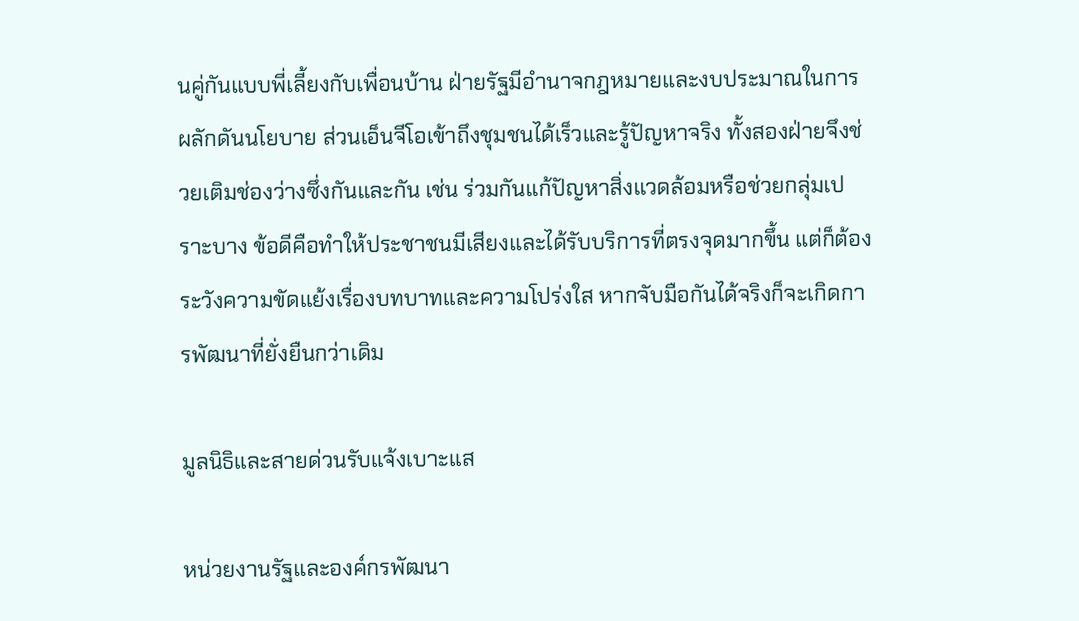นคู่กันแบบพี่เลี้ยงกับเพื่อนบ้าน ฝ่ายรัฐมีอำนาจกฎหมายและงบประมาณในการผลักดันนโยบาย ส่วนเอ็นจีโอเข้าถึงชุมชนได้เร็วและรู้ปัญหาจริง ทั้งสองฝ่ายจึงช่วยเติมช่องว่างซึ่งกันและกัน เช่น ร่วมกันแก้ปัญหาสิ่งแวดล้อมหรือช่วยกลุ่มเปราะบาง ข้อดีคือทำให้ประชาชนมีเสียงและได้รับบริการที่ตรงจุดมากขึ้น แต่ก็ต้องระวังความขัดแย้งเรื่องบทบาทและความโปร่งใส หากจับมือกันได้จริงก็จะเกิดการพัฒนาที่ยั่งยืนกว่าเดิม

มูลนิธิและสายด่วนรับแจ้งเบาะแส

หน่วยงานรัฐและองค์กรพัฒนา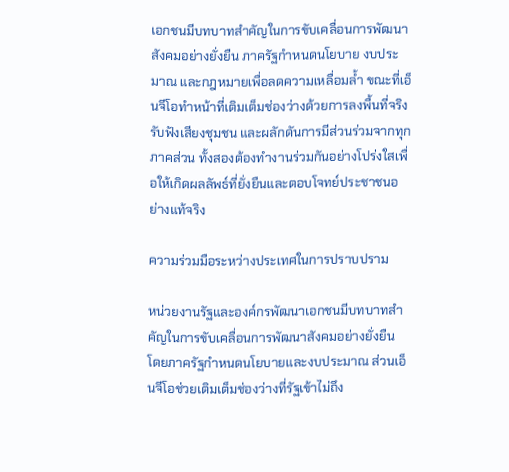เอกชนมีบทบาทสำคัญในการขับเคลื่อนการพัฒนาสังคมอย่างยั่งยืน ภาครัฐกำหนดนโยบาย งบประมาณ และกฎหมายเพื่อลดความเหลื่อมล้ำ ขณะที่เอ็นจีโอทำหน้าที่เติมเต็มช่องว่างด้วยการลงพื้นที่จริง รับฟังเสียงชุมชน และผลักดันการมีส่วนร่วมจากทุกภาคส่วน ทั้งสองต้องทำงานร่วมกันอย่างโปร่งใสเพื่อให้เกิดผลลัพธ์ที่ยั่งยืนและตอบโจทย์ประชาชนอย่างแท้จริง

ความร่วมมือระหว่างประเทศในการปราบปราม

หน่วยงานรัฐและองค์กรพัฒนาเอกชนมีบทบาทสำคัญในการขับเคลื่อนการพัฒนาสังคมอย่างยั่งยืน โดยภาครัฐกำหนดนโยบายและงบประมาณ ส่วนเอ็นจีโอช่วยเติมเต็มช่องว่างที่รัฐเข้าไม่ถึง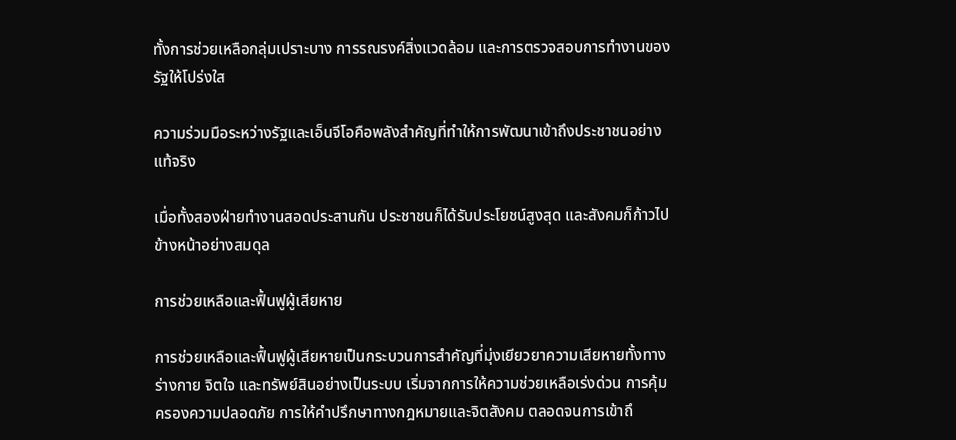ทั้งการช่วยเหลือกลุ่มเปราะบาง การรณรงค์สิ่งแวดล้อม และการตรวจสอบการทำงานของรัฐให้โปร่งใส

ความร่วมมือระหว่างรัฐและเอ็นจีโอคือพลังสำคัญที่ทำให้การพัฒนาเข้าถึงประชาชนอย่างแท้จริง

เมื่อทั้งสองฝ่ายทำงานสอดประสานกัน ประชาชนก็ได้รับประโยชน์สูงสุด และสังคมก็ก้าวไปข้างหน้าอย่างสมดุล

การช่วยเหลือและฟื้นฟูผู้เสียหาย

การช่วยเหลือและฟื้นฟูผู้เสียหายเป็นกระบวนการสำคัญที่มุ่งเยียวยาความเสียหายทั้งทางร่างกาย จิตใจ และทรัพย์สินอย่างเป็นระบบ เริ่มจากการให้ความช่วยเหลือเร่งด่วน การคุ้มครองความปลอดภัย การให้คำปรึกษาทางกฎหมายและจิตสังคม ตลอดจนการเข้าถึ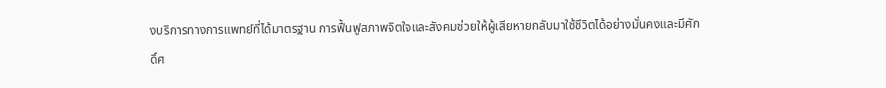งบริการทางการแพทย์ที่ได้มาตรฐาน การฟื้นฟูสภาพจิตใจและสังคมช่วยให้ผู้เสียหายกลับมาใช้ชีวิตได้อย่างมั่นคงและมีศักดิ์ศ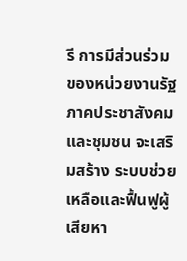รี การมีส่วนร่วมของหน่วยงานรัฐ ภาคประชาสังคม และชุมชน จะเสริมสร้าง ระบบช่วยเหลือและฟื้นฟูผู้เสียหา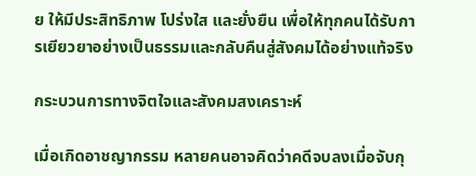ย ให้มีประสิทธิภาพ โปร่งใส และยั่งยืน เพื่อให้ทุกคนได้รับการเยียวยาอย่างเป็นธรรมและกลับคืนสู่สังคมได้อย่างแท้จริง

กระบวนการทางจิตใจและสังคมสงเคราะห์

เมื่อเกิดอาชญากรรม หลายคนอาจคิดว่าคดีจบลงเมื่อจับกุ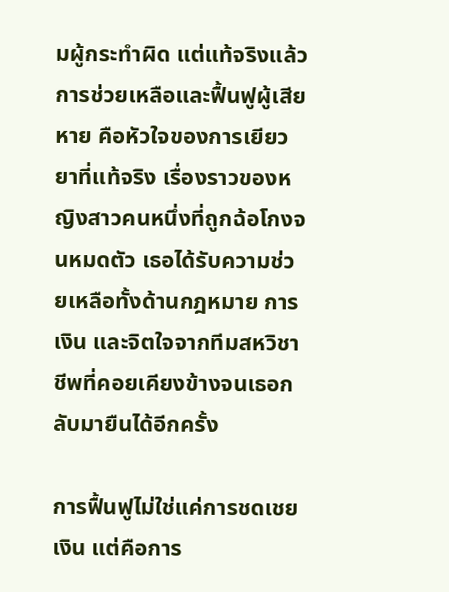มผู้กระทำผิด แต่แท้จริงแล้ว การช่วยเหลือและฟื้นฟูผู้เสียหาย คือหัวใจของการเยียวยาที่แท้จริง เรื่องราวของหญิงสาวคนหนึ่งที่ถูกฉ้อโกงจนหมดตัว เธอได้รับความช่วยเหลือทั้งด้านกฎหมาย การเงิน และจิตใจจากทีมสหวิชาชีพที่คอยเคียงข้างจนเธอกลับมายืนได้อีกครั้ง

การฟื้นฟูไม่ใช่แค่การชดเชยเงิน แต่คือการ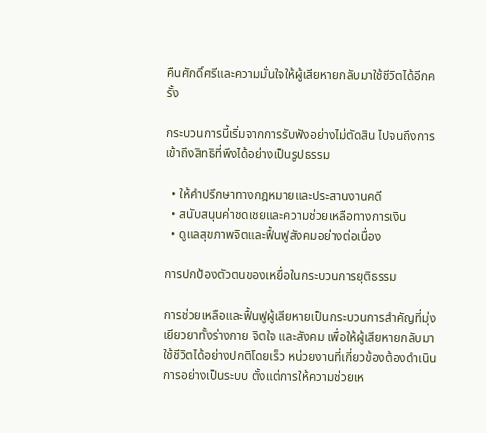คืนศักดิ์ศรีและความมั่นใจให้ผู้เสียหายกลับมาใช้ชีวิตได้อีกครั้ง

กระบวนการนี้เริ่มจากการรับฟังอย่างไม่ตัดสิน ไปจนถึงการเข้าถึงสิทธิที่พึงได้อย่างเป็นรูปธรรม

  • ให้คำปรึกษาทางกฎหมายและประสานงานคดี
  • สนับสนุนค่าชดเชยและความช่วยเหลือทางการเงิน
  • ดูแลสุขภาพจิตและฟื้นฟูสังคมอย่างต่อเนื่อง

การปกป้องตัวตนของเหยื่อในกระบวนการยุติธรรม

การช่วยเหลือและฟื้นฟูผู้เสียหายเป็นกระบวนการสำคัญที่มุ่งเยียวยาทั้งร่างกาย จิตใจ และสังคม เพื่อให้ผู้เสียหายกลับมาใช้ชีวิตได้อย่างปกติโดยเร็ว หน่วยงานที่เกี่ยวข้องต้องดำเนินการอย่างเป็นระบบ ตั้งแต่การให้ความช่วยเห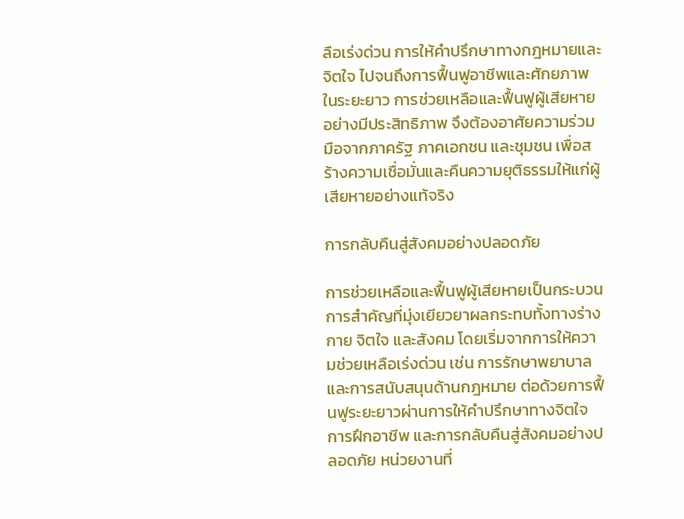ลือเร่งด่วน การให้คำปรึกษาทางกฎหมายและจิตใจ ไปจนถึงการฟื้นฟูอาชีพและศักยภาพในระยะยาว การช่วยเหลือและฟื้นฟูผู้เสียหายอย่างมีประสิทธิภาพ จึงต้องอาศัยความร่วมมือจากภาครัฐ ภาคเอกชน และชุมชน เพื่อสร้างความเชื่อมั่นและคืนความยุติธรรมให้แก่ผู้เสียหายอย่างแท้จริง

การกลับคืนสู่สังคมอย่างปลอดภัย

การช่วยเหลือและฟื้นฟูผู้เสียหายเป็นกระบวนการสำคัญที่มุ่งเยียวยาผลกระทบทั้งทางร่างกาย จิตใจ และสังคม โดยเริ่มจากการให้ความช่วยเหลือเร่งด่วน เช่น การรักษาพยาบาลและการสนับสนุนด้านกฎหมาย ต่อด้วยการฟื้นฟูระยะยาวผ่านการให้คำปรึกษาทางจิตใจ การฝึกอาชีพ และการกลับคืนสู่สังคมอย่างปลอดภัย หน่วยงานที่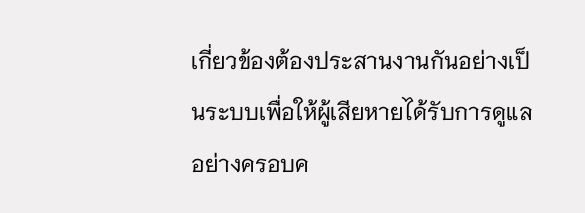เกี่ยวข้องต้องประสานงานกันอย่างเป็นระบบเพื่อให้ผู้เสียหายได้รับการดูแลอย่างครอบค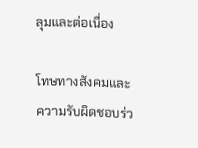ลุมและต่อเนื่อง

โทษทางสังคมและความรับผิดชอบร่ว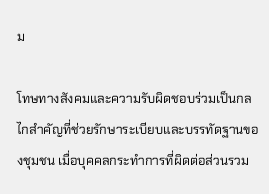ม

โทษทางสังคมและความรับผิดชอบร่วมเป็นกลไกสำคัญที่ช่วยรักษาระเบียบและบรรทัดฐานของชุมชน เมื่อบุคคลกระทำการที่ผิดต่อส่วนรวม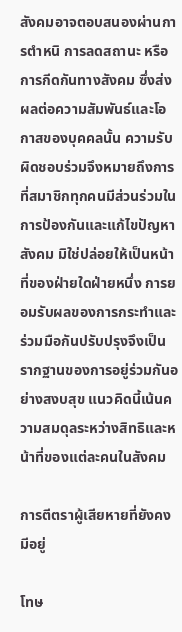สังคมอาจตอบสนองผ่านการตำหนิ การลดสถานะ หรือการกีดกันทางสังคม ซึ่งส่งผลต่อความสัมพันธ์และโอกาสของบุคคลนั้น ความรับผิดชอบร่วมจึงหมายถึงการที่สมาชิกทุกคนมีส่วนร่วมในการป้องกันและแก้ไขปัญหาสังคม มิใช่ปล่อยให้เป็นหน้าที่ของฝ่ายใดฝ่ายหนึ่ง การยอมรับผลของการกระทำและร่วมมือกันปรับปรุงจึงเป็นรากฐานของการอยู่ร่วมกันอย่างสงบสุข แนวคิดนี้เน้นความสมดุลระหว่างสิทธิและหน้าที่ของแต่ละคนในสังคม

การตีตราผู้เสียหายที่ยังคงมีอยู่

โทษ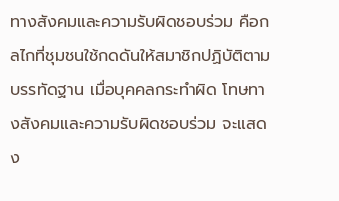ทางสังคมและความรับผิดชอบร่วม คือกลไกที่ชุมชนใช้กดดันให้สมาชิกปฏิบัติตามบรรทัดฐาน เมื่อบุคคลกระทำผิด โทษทางสังคมและความรับผิดชอบร่วม จะแสดง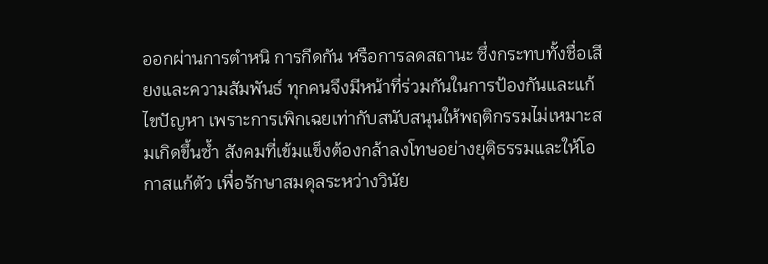ออกผ่านการตำหนิ การกีดกัน หรือการลดสถานะ ซึ่งกระทบทั้งชื่อเสียงและความสัมพันธ์ ทุกคนจึงมีหน้าที่ร่วมกันในการป้องกันและแก้ไขปัญหา เพราะการเพิกเฉยเท่ากับสนับสนุนให้พฤติกรรมไม่เหมาะสมเกิดขึ้นซ้ำ สังคมที่เข้มแข็งต้องกล้าลงโทษอย่างยุติธรรมและให้โอกาสแก้ตัว เพื่อรักษาสมดุลระหว่างวินัย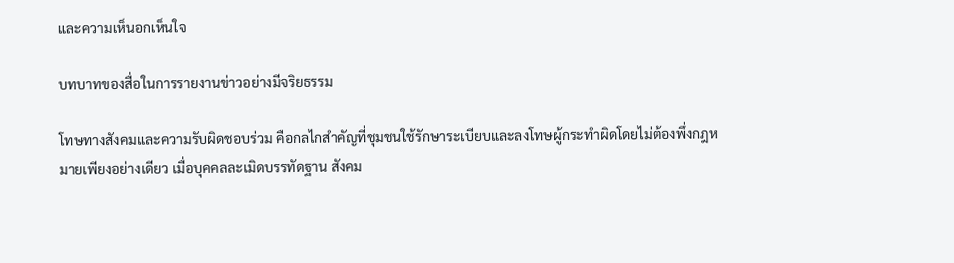และความเห็นอกเห็นใจ

บทบาทของสื่อในการรายงานข่าวอย่างมีจริยธรรม

โทษทางสังคมและความรับผิดชอบร่วม คือกลไกสำคัญที่ชุมชนใช้รักษาระเบียบและลงโทษผู้กระทำผิดโดยไม่ต้องพึ่งกฎหมายเพียงอย่างเดียว เมื่อบุคคลละเมิดบรรทัดฐาน สังคม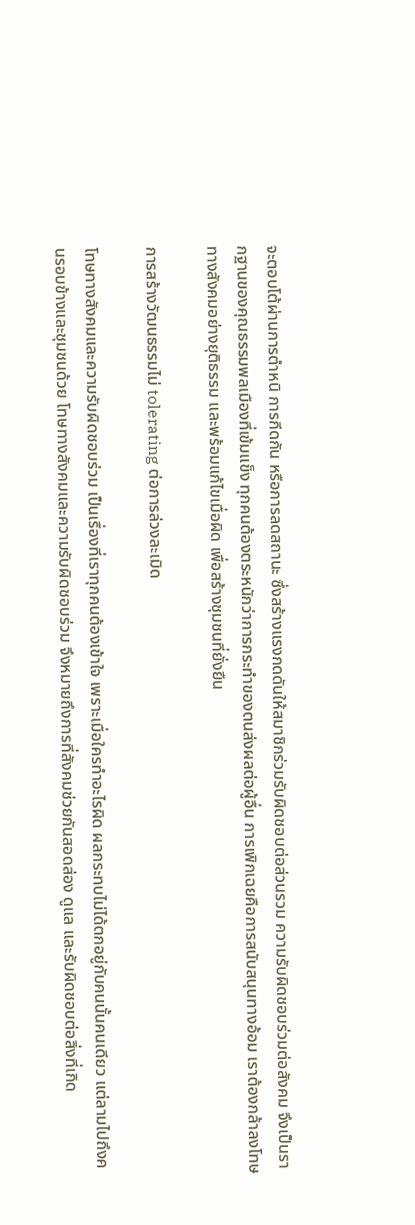จะตอบโต้ผ่านการตำหนิ การกีดกัน หรือการลดสถานะ ซึ่งสร้างแรงกดดันให้สมาชิกร่วมรับผิดชอบต่อส่วนรวม ความรับผิดชอบร่วมต่อสังคม จึงเป็นรากฐานของคุณธรรมพลเมืองที่เข้มแข็ง ทุกคนต้องตระหนักว่าการกระทำของตนส่งผลต่อผู้อื่น การเพิกเฉยคือการสนับสนุนทางอ้อม เราต้องกล้าลงโทษทางสังคมอย่างยุติธรรม และพร้อมแก้ไขเมื่อผิด เพื่อสร้างชุมชนที่ยั่งยืน

การสร้างวัฒนธรรมไม่ tolerating ต่อการล่วงละเมิด

โทษทางสังคมและความรับผิดชอบร่วม เป็นเรื่องที่เราทุกคนต้องเข้าใจ เพราะเมื่อใครทำอะไรผิด ผลกระทบไม่ได้ตกอยู่กับคนนั้นคนเดียว แต่ลามไปถึงคนรอบข้างและชุมชนด้วย โทษทางสังคมและความรับผิดชอบร่วม จึงหมายถึงการที่สังคมช่วยกันสอดส่อง ดูแล และรับผิดชอบต่อสิ่งที่เกิด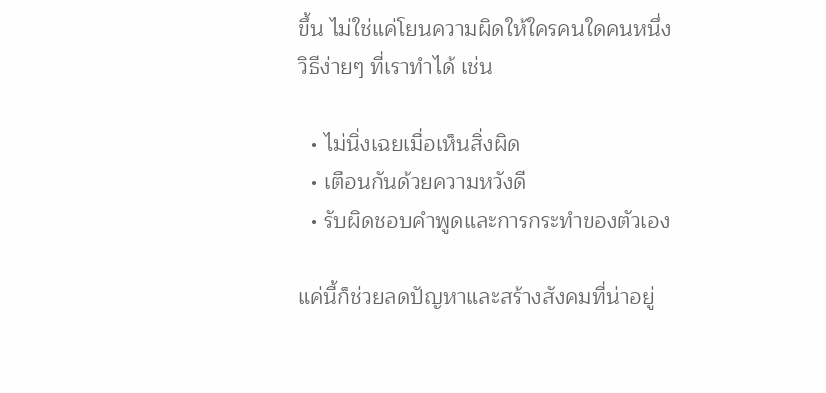ขึ้น ไม่ใช่แค่โยนความผิดให้ใครคนใดคนหนึ่ง วิธีง่ายๆ ที่เราทำได้ เช่น

  • ไม่นิ่งเฉยเมื่อเห็นสิ่งผิด
  • เตือนกันด้วยความหวังดี
  • รับผิดชอบคำพูดและการกระทำของตัวเอง

แค่นี้ก็ช่วยลดปัญหาและสร้างสังคมที่น่าอยู่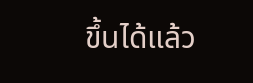ขึ้นได้แล้ว